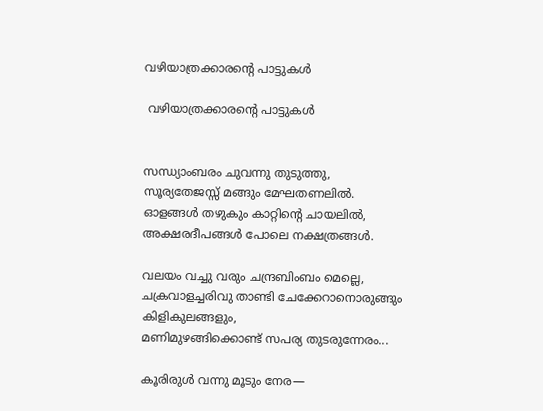വഴിയാത്രക്കാരന്റെ പാട്ടുകൾ

 വഴിയാത്രക്കാരന്റെ പാട്ടുകൾ


സന്ധ്യാംബരം ചുവന്നു തുടുത്തു,
സൂര്യതേജസ്സ് മങ്ങും മേഘതണലിൽ.
ഓളങ്ങൾ തഴുകും കാറ്റിന്റെ ചായലിൽ,
അക്ഷരദീപങ്ങൾ പോലെ നക്ഷത്രങ്ങൾ.

വലയം വച്ചു വരും ചന്ദ്രബിംബം മെല്ലെ,
ചക്രവാളച്ചരിവു താണ്ടി ചേക്കേറാനൊരുങ്ങും കിളികുലങ്ങളും,
മണിമുഴങ്ങിക്കൊണ്ട് സപര്യ തുടരുന്നേരം...

കൂരിരുൾ വന്നു മൂടും നേര—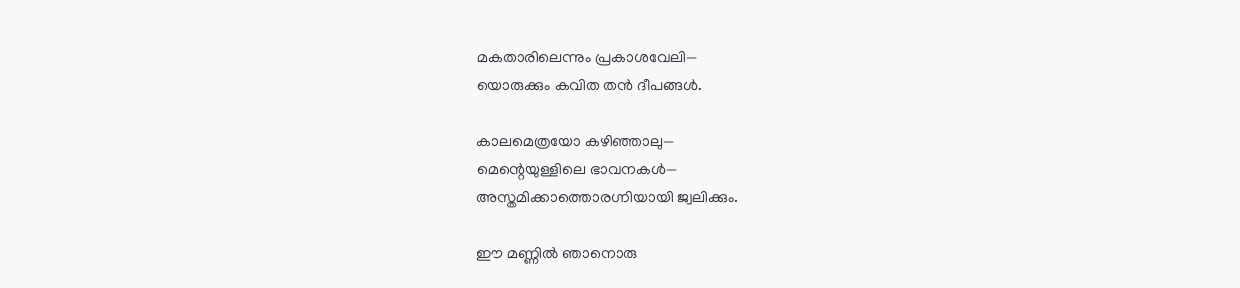മകതാരിലെന്നും പ്രകാശവേലി—
യൊരുക്കും കവിത തൻ ദീപങ്ങൾ.

കാലമെത്രയോ കഴിഞ്ഞാലു—
മെന്റെയുള്ളിലെ ഭാവനകൾ—
അസ്തമിക്കാത്തൊരഗ്നിയായി ജ്വലിക്കും.

ഈ മണ്ണിൽ ഞാനൊരു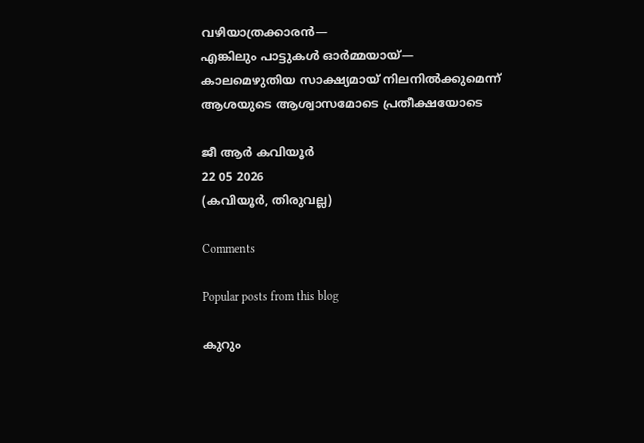വഴിയാത്രക്കാരൻ—
എങ്കിലും പാട്ടുകൾ ഓർമ്മയായ്—
കാലമെഴുതിയ സാക്ഷ്യമായ് നിലനിൽക്കുമെന്ന് ആശയുടെ ആശ്വാസമോടെ പ്രതീക്ഷയോടെ

ജീ ആർ കവിയൂർ
22 05 2026
(കവിയൂർ, തിരുവല്ല)

Comments

Popular posts from this blog

കുറും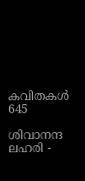കവിതകള്‍ 645

ശിവാനന്ദ ലഹരി -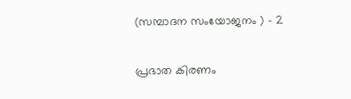(സമ്പാദന സംയോജനം ) - 2

പ്രഭാത കിരണം